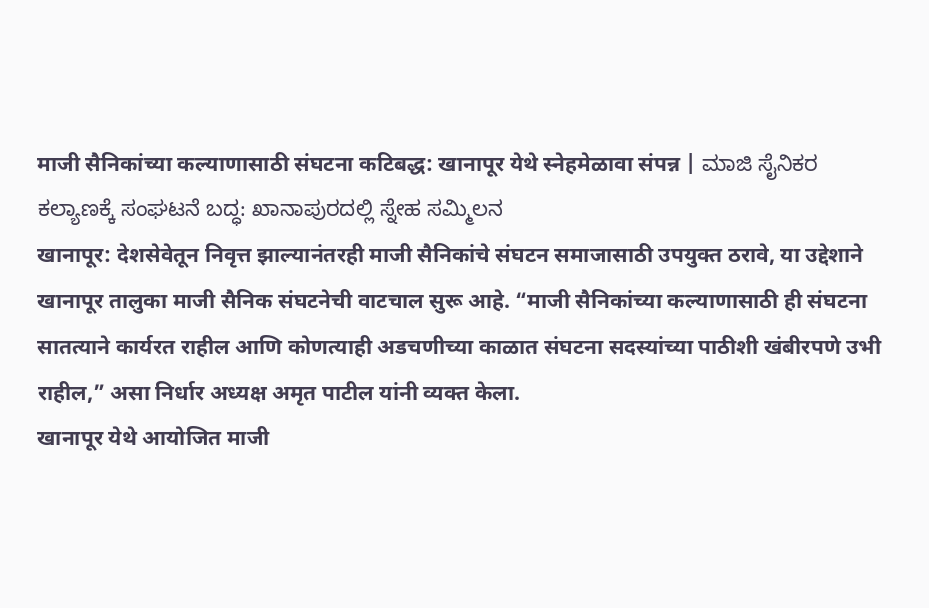माजी सैनिकांच्या कल्याणासाठी संघटना कटिबद्ध: खानापूर येथे स्नेहमेळावा संपन्न | ಮಾಜಿ ಸೈನಿಕರ ಕಲ್ಯಾಣಕ್ಕೆ ಸಂಘಟನೆ ಬದ್ಧ: ಖಾನಾಪುರದಲ್ಲಿ ಸ್ನೇಹ ಸಮ್ಮಿಲನ
खानापूर: देशसेवेतून निवृत्त झाल्यानंतरही माजी सैनिकांचे संघटन समाजासाठी उपयुक्त ठरावे, या उद्देशाने खानापूर तालुका माजी सैनिक संघटनेची वाटचाल सुरू आहे. “माजी सैनिकांच्या कल्याणासाठी ही संघटना सातत्याने कार्यरत राहील आणि कोणत्याही अडचणीच्या काळात संघटना सदस्यांच्या पाठीशी खंबीरपणे उभी राहील,” असा निर्धार अध्यक्ष अमृत पाटील यांनी व्यक्त केला.
खानापूर येथे आयोजित माजी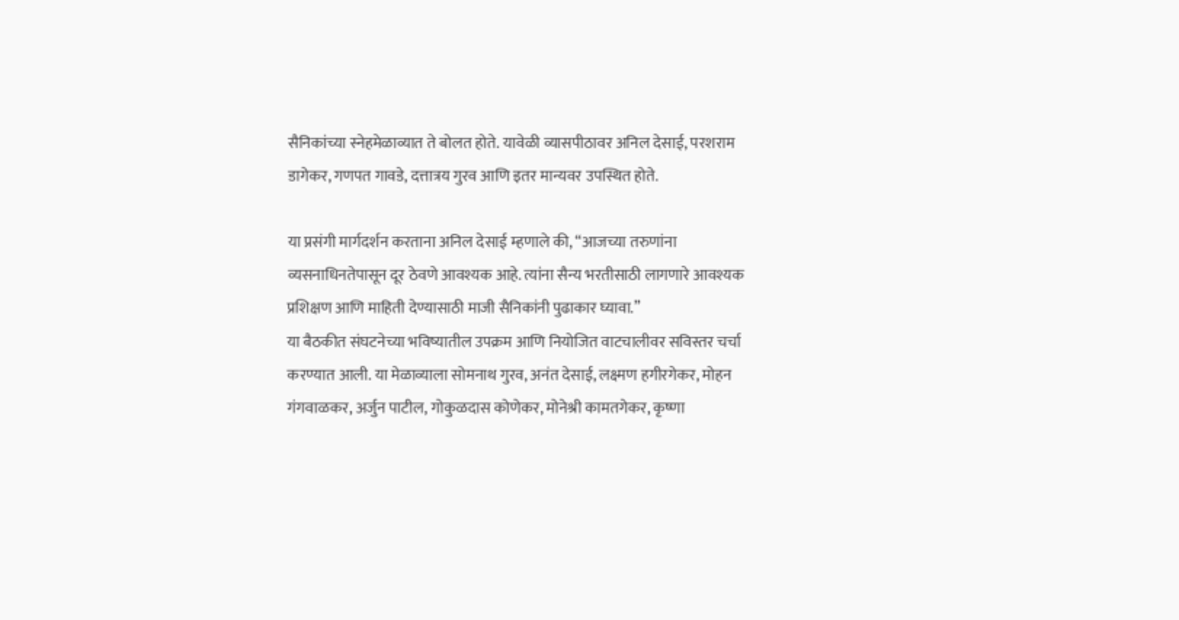सैनिकांच्या स्नेहमेळाव्यात ते बोलत होते. यावेळी व्यासपीठावर अनिल देसाई, परशराम डागेकर, गणपत गावडे, दत्तात्रय गुरव आणि इतर मान्यवर उपस्थित होते.

या प्रसंगी मार्गदर्शन करताना अनिल देसाई म्हणाले की, “आजच्या तरुणांना व्यसनाधिनतेपासून दूर ठेवणे आवश्यक आहे. त्यांना सैन्य भरतीसाठी लागणारे आवश्यक प्रशिक्षण आणि माहिती देण्यासाठी माजी सैनिकांनी पुढाकार घ्यावा.”
या बैठकीत संघटनेच्या भविष्यातील उपक्रम आणि नियोजित वाटचालीवर सविस्तर चर्चा करण्यात आली. या मेळाव्याला सोमनाथ गुरव, अनंत देसाई, लक्ष्मण हगीरगेकर, मोहन गंगवाळकर, अर्जुन पाटील, गोकुळदास कोणेकर, मोनेश्री कामतगेकर, कृष्णा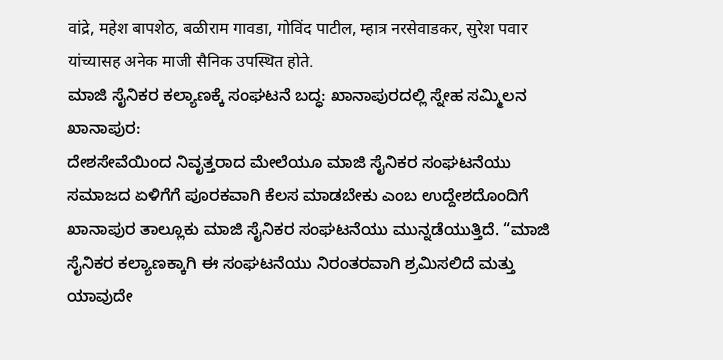वांद्रे, महेश बापशेठ, बळीराम गावडा, गोविंद पाटील, म्हात्र नरसेवाडकर, सुरेश पवार यांच्यासह अनेक माजी सैनिक उपस्थित होते.
ಮಾಜಿ ಸೈನಿಕರ ಕಲ್ಯಾಣಕ್ಕೆ ಸಂಘಟನೆ ಬದ್ಧ: ಖಾನಾಪುರದಲ್ಲಿ ಸ್ನೇಹ ಸಮ್ಮಿಲನ
ಖಾನಾಪುರ:
ದೇಶಸೇವೆಯಿಂದ ನಿವೃತ್ತರಾದ ಮೇಲೆಯೂ ಮಾಜಿ ಸೈನಿಕರ ಸಂಘಟನೆಯು ಸಮಾಜದ ಏಳಿಗೆಗೆ ಪೂರಕವಾಗಿ ಕೆಲಸ ಮಾಡಬೇಕು ಎಂಬ ಉದ್ದೇಶದೊಂದಿಗೆ ಖಾನಾಪುರ ತಾಲ್ಲೂಕು ಮಾಜಿ ಸೈನಿಕರ ಸಂಘಟನೆಯು ಮುನ್ನಡೆಯುತ್ತಿದೆ. “ಮಾಜಿ ಸೈನಿಕರ ಕಲ್ಯಾಣಕ್ಕಾಗಿ ಈ ಸಂಘಟನೆಯು ನಿರಂತರವಾಗಿ ಶ್ರಮಿಸಲಿದೆ ಮತ್ತು ಯಾವುದೇ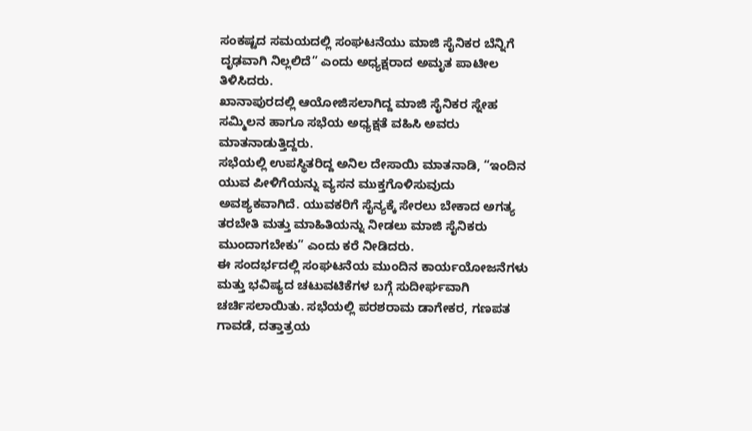ಸಂಕಷ್ಟದ ಸಮಯದಲ್ಲಿ ಸಂಘಟನೆಯು ಮಾಜಿ ಸೈನಿಕರ ಬೆನ್ನಿಗೆ ದೃಢವಾಗಿ ನಿಲ್ಲಲಿದೆ” ಎಂದು ಅಧ್ಯಕ್ಷರಾದ ಅಮೃತ ಪಾಟೀಲ ತಿಳಿಸಿದರು.
ಖಾನಾಪುರದಲ್ಲಿ ಆಯೋಜಿಸಲಾಗಿದ್ದ ಮಾಜಿ ಸೈನಿಕರ ಸ್ನೇಹ ಸಮ್ಮಿಲನ ಹಾಗೂ ಸಭೆಯ ಅಧ್ಯಕ್ಷತೆ ವಹಿಸಿ ಅವರು ಮಾತನಾಡುತ್ತಿದ್ದರು.
ಸಭೆಯಲ್ಲಿ ಉಪಸ್ಥಿತರಿದ್ದ ಅನಿಲ ದೇಸಾಯಿ ಮಾತನಾಡಿ, “ಇಂದಿನ ಯುವ ಪೀಳಿಗೆಯನ್ನು ವ್ಯಸನ ಮುಕ್ತಗೊಳಿಸುವುದು ಅವಶ್ಯಕವಾಗಿದೆ. ಯುವಕರಿಗೆ ಸೈನ್ಯಕ್ಕೆ ಸೇರಲು ಬೇಕಾದ ಅಗತ್ಯ ತರಬೇತಿ ಮತ್ತು ಮಾಹಿತಿಯನ್ನು ನೀಡಲು ಮಾಜಿ ಸೈನಿಕರು ಮುಂದಾಗಬೇಕು” ಎಂದು ಕರೆ ನೀಡಿದರು.
ಈ ಸಂದರ್ಭದಲ್ಲಿ ಸಂಘಟನೆಯ ಮುಂದಿನ ಕಾರ್ಯಯೋಜನೆಗಳು ಮತ್ತು ಭವಿಷ್ಯದ ಚಟುವಟಿಕೆಗಳ ಬಗ್ಗೆ ಸುದೀರ್ಘವಾಗಿ ಚರ್ಚಿಸಲಾಯಿತು. ಸಭೆಯಲ್ಲಿ ಪರಶರಾಮ ಡಾಗೇಕರ, ಗಣಪತ ಗಾವಡೆ, ದತ್ತಾತ್ರಯ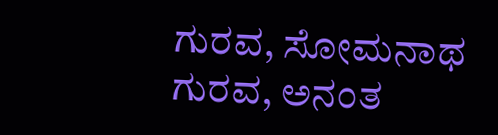ಗುರವ, ಸೋಮನಾಥ ಗುರವ, ಅನಂತ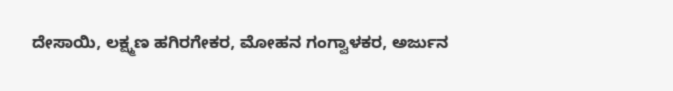ದೇಸಾಯಿ, ಲಕ್ಷ್ಮಣ ಹಗಿರಗೇಕರ, ಮೋಹನ ಗಂಗ್ವಾಳಕರ, ಅರ್ಜುನ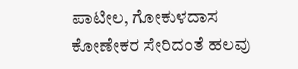ಪಾಟೀಲ, ಗೋಕುಳದಾಸ ಕೋಣೇಕರ ಸೇರಿದಂತೆ ಹಲವು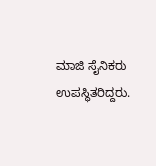ಮಾಜಿ ಸೈನಿಕರು ಉಪಸ್ಥಿತರಿದ್ದರು.